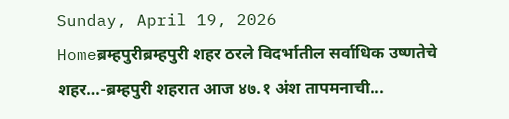Sunday, April 19, 2026
Homeब्रम्हपुरीब्रम्हपुरी शहर ठरले विदर्भातील सर्वाधिक उष्णतेचे शहर…-ब्रम्हपुरी शहरात आज ४७.१ अंश तापमनाची...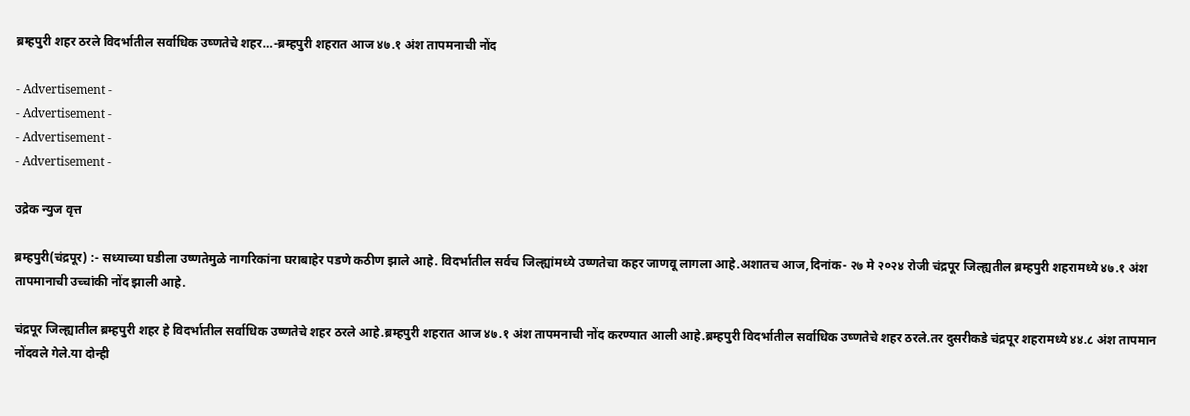ब्रम्हपुरी शहर ठरले विदर्भातील सर्वाधिक उष्णतेचे शहर…-ब्रम्हपुरी शहरात आज ४७.१ अंश तापमनाची नोंद

- Advertisement -
- Advertisement -
- Advertisement -
- Advertisement -

उद्रेक न्युज वृत्त

ब्रम्हपुरी(चंद्रपूर) :- सध्याच्या घडीला उष्णतेमुळे नागरिकांना घराबाहेर पडणे कठीण झाले आहे. विदर्भातील सर्वच जिल्ह्यांमध्ये उष्णतेचा कहर जाणवू लागला आहे.अशातच आज,दिनांक- २७ मे २०२४ रोजी चंद्रपूर जिल्ह्यतील ब्रम्हपुरी शहरामध्ये ४७.१ अंश तापमानाची उच्चांकी नोंद झाली आहे.

चंद्रपूर जिल्ह्यातील ब्रम्हपुरी शहर हे विदर्भातील सर्वाधिक उष्णतेचे शहर ठरले आहे.ब्रम्हपुरी शहरात आज ४७.१ अंश तापमनाची नोंद करण्यात आली आहे.ब्रम्हपुरी विदर्भातील सर्वाधिक उष्णतेचे शहर ठरले.तर दुसरीकडे चंद्रपूर शहरामध्ये ४४.८ अंश तापमान नोंदवले गेले.या दोन्ही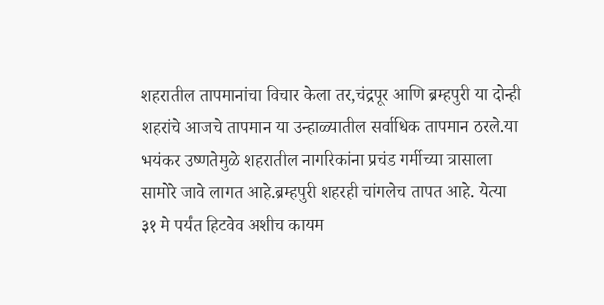शहरातील तापमानांचा विचार केला तर,चंद्रपूर आणि ब्रम्हपुरी या दोन्ही शहरांचे आजचे तापमान या उन्हाळ्यातील सर्वाधिक तापमान ठरले.या भयंकर उष्णतेमुळे शहरातील नागरिकांना प्रचंड गर्मीच्या त्रासाला सामोरे जावे लागत आहे.ब्रम्हपुरी शहरही चांगलेच तापत आहे. येत्या ३१ मे पर्यंत हिटवेव अशीच कायम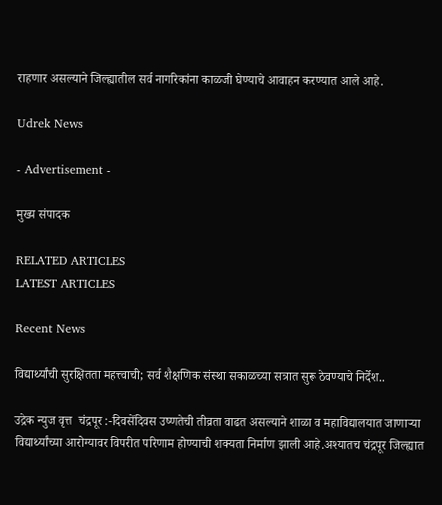राहणार असल्याने जिल्ह्यातील सर्व नागरिकांना काळजी घेण्याचे आवाहन करण्यात आले आहे.

Udrek News

- Advertisement -

मुख्य संपादक

RELATED ARTICLES
LATEST ARTICLES

Recent News

विद्यार्थ्यांची सुरक्षितता महत्त्वाची; सर्व शैक्षणिक संस्था सकाळच्या सत्रात सुरू ठेवण्याचे निर्देश..

उद्रेक न्युज वृत्त  चंद्रपूर :-दिवसेंदिवस उष्णतेची तीव्रता वाढत असल्याने शाळा व महाविद्यालयात जाणाऱ्या विद्यार्थ्यांच्या आरोग्यावर विपरीत परिणाम होण्याची शक्यता निर्माण झाली आहे.अश्यातच चंद्रपूर जिल्ह्यात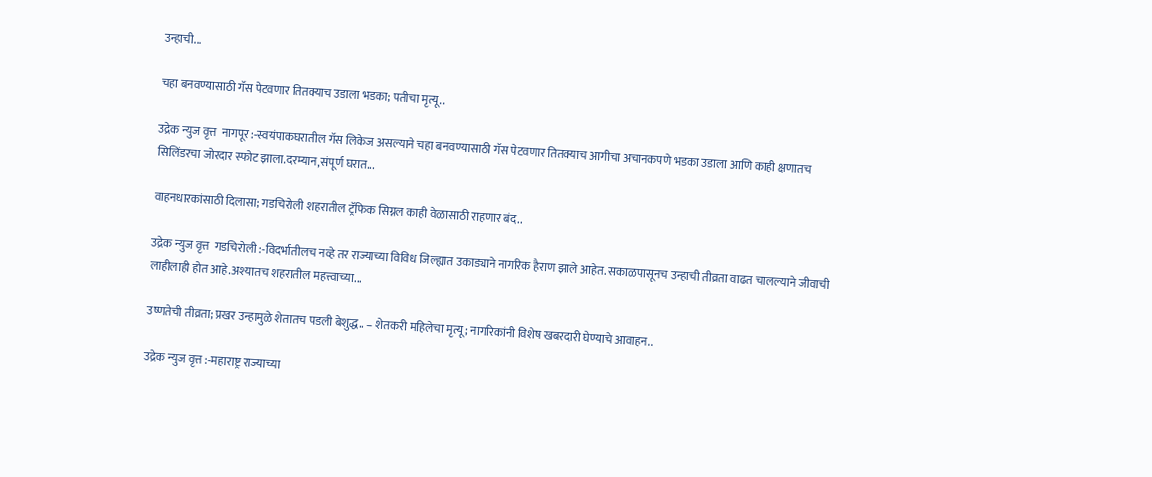उन्हाची...

चहा बनवण्यासाठी गॅस पेटवणार तितक्याच उडाला भडका; पतीचा मृत्यू..

उद्रेक न्युज वृत्त  नागपूर :-स्वयंपाकघरातील गॅस लिकेज असल्याने चहा बनवण्यासाठी गॅस पेटवणार तितक्याच आगीचा अचानकपणे भडका उडाला आणि काही क्षणातच सिलिंडरचा जोरदार स्फोट झाला.दरम्यान,संपूर्ण घरात...

वाहनधारकांसाठी दिलासा; गडचिरोली शहरातील ट्रॅफिक सिग्नल काही वेळासाठी राहणार बंद..

उद्रेक न्युज वृत्त  गडचिरोली :-विदर्भातीलच नव्हे तर राज्याच्या विविध जिल्ह्यात उकाड्याने नागरिक हैराण झाले आहेत. सकाळपासूनच उन्हाची तीव्रता वाढत चालल्याने जीवाची लाहीलाही होत आहे.अश्यातच शहरातील महत्त्वाच्या...

उष्णतेची तीव्रता; प्रखर उन्हामुळे शेतातच पडली बेशुद्ध.. – शेतकरी महिलेचा मृत्यू; नागरिकांनी विशेष खबरदारी घेण्याचे आवाहन..

उद्रेक न्युज वृत्त :-महाराष्ट्र राज्याच्या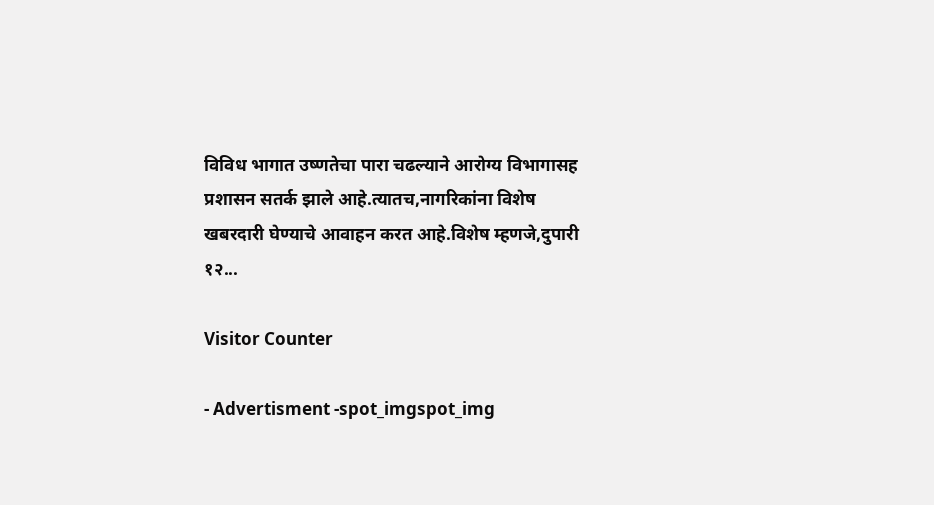विविध भागात उष्णतेचा पारा चढल्याने आरोग्य विभागासह प्रशासन सतर्क झाले आहे.त्यातच,नागरिकांना विशेष खबरदारी घेण्याचे आवाहन करत आहे.विशेष म्हणजे,दुपारी १२...

Visitor Counter

- Advertisment -spot_imgspot_img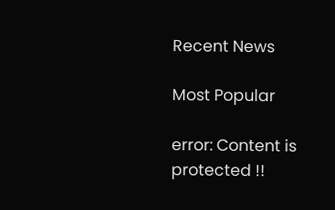Recent News

Most Popular

error: Content is protected !!